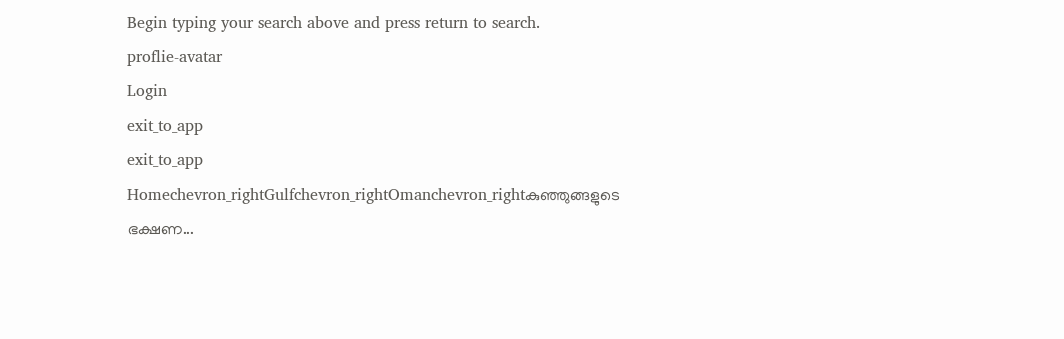Begin typing your search above and press return to search.
proflie-avatar
Login
exit_to_app
exit_to_app
Homechevron_rightGulfchevron_rightOmanchevron_rightകുഞ്ഞുങ്ങളുടെ ഭക്ഷണ...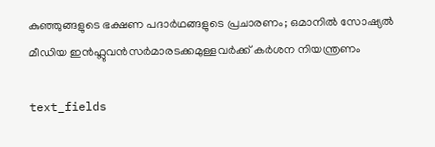കുഞ്ഞുങ്ങളുടെ ഭക്ഷണ പദാർഥങ്ങളുടെ പ്രചാരണം; ഒമാനിൽ സോഷ്യൽ മീഡിയ ഇൻഫ്ലുവൻസർമാരടക്കമുള്ളവർക്ക് കർശന നിയന്ത്രണം

text_fields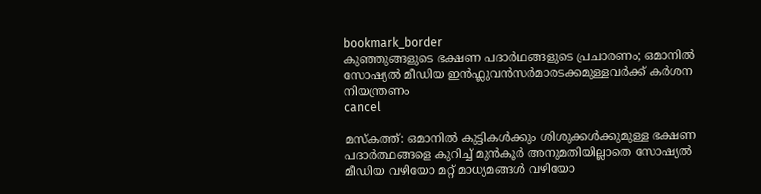bookmark_border
കുഞ്ഞുങ്ങളുടെ ഭക്ഷണ പദാർഥങ്ങളുടെ പ്രചാരണം; ഒമാനിൽ സോഷ്യൽ മീഡിയ ഇൻഫ്ലുവൻസർമാരടക്കമുള്ളവർക്ക് കർശന നിയന്ത്രണം
cancel

മസ്കത്ത്: ഒമാനിൽ കുട്ടികൾക്കും ശിശുക്കൾക്കുമുള്ള ഭക്ഷണ പദാർത്ഥങ്ങളെ കുറിച്ച് മുൻകൂർ അനുമതിയില്ലാതെ സോഷ്യൽ മീഡിയ വഴിയോ മറ്റ് മാധ്യമങ്ങൾ വഴിയോ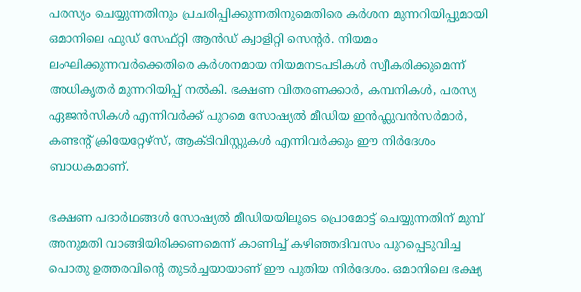പരസ്യം ചെയ്യുന്നതിനും പ്രചരിപ്പിക്കുന്നതിനുമെതിരെ കർശന മുന്നറിയിപ്പുമായി ഒമാനിലെ ഫുഡ് സേഫ്റ്റി ആൻഡ് ക്വാളിറ്റി സെന്റർ. നിയമം ലംഘിക്കുന്നവർക്കെതിരെ കർശനമായ നിയമനടപടികൾ സ്വീകരിക്കുമെന്ന് അധികൃതർ മുന്നറിയിപ്പ് നൽകി. ഭക്ഷണ വിതരണക്കാർ, കമ്പനികൾ, പരസ്യ ഏജൻസികൾ എന്നിവർക്ക് പുറമെ സോഷ്യൽ മീഡിയ ഇൻഫ്ലുവൻസർമാർ, കണ്ടന്റ് ക്രിയേറ്റേഴ്സ്, ആക്ടിവിസ്റ്റുകൾ എന്നിവർക്കും ഈ നിർദേശം ബാധകമാണ്.

ഭക്ഷണ പദാർഥങ്ങൾ സോഷ്യൽ മീഡിയയിലൂടെ പ്രൊമോട്ട് ചെയ്യുന്നതിന് മുമ്പ് അനുമതി വാങ്ങിയിരിക്കണമെന്ന് കാണിച്ച് കഴിഞ്ഞദിവസം പുറപ്പെടുവിച്ച പൊതു ഉത്തരവിന്റെ തുടർച്ചയായാണ് ഈ പുതിയ നിർദേശം. ഒമാനിലെ ഭക്ഷ്യ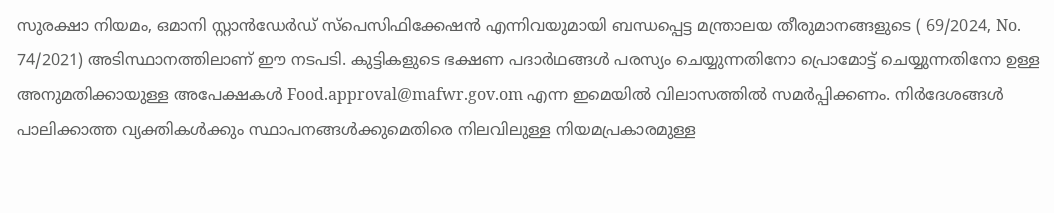സുരക്ഷാ നിയമം, ഒമാനി സ്റ്റാൻഡേർഡ് സ്പെസിഫിക്കേഷൻ എന്നിവയുമായി ബന്ധപ്പെട്ട മന്ത്രാലയ തീരുമാനങ്ങളുടെ ( 69/2024, No. 74/2021) അടിസ്ഥാനത്തിലാണ് ഈ നടപടി. കുട്ടികളുടെ ഭക്ഷണ പദാർഥങ്ങൾ പരസ്യം ചെയ്യുന്നതിനോ പ്രൊമോട്ട് ചെയ്യുന്നതിനോ ഉള്ള അനുമതിക്കായുള്ള അപേക്ഷകൾ Food.approval@mafwr.gov.om എന്ന ഇമെയിൽ വിലാസത്തിൽ സമർപ്പിക്കണം. നിർദേശങ്ങൾ പാലിക്കാത്ത വ്യക്തികൾക്കും സ്ഥാപനങ്ങൾക്കുമെതിരെ നിലവിലുള്ള നിയമപ്രകാരമുള്ള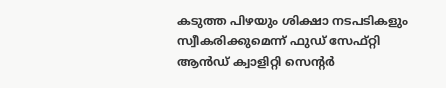കടുത്ത പിഴയും ശിക്ഷാ നടപടികളും സ്വീകരിക്കുമെന്ന് ഫുഡ് സേഫ്റ്റി ആൻഡ് ക്വാളിറ്റി സെന്റർ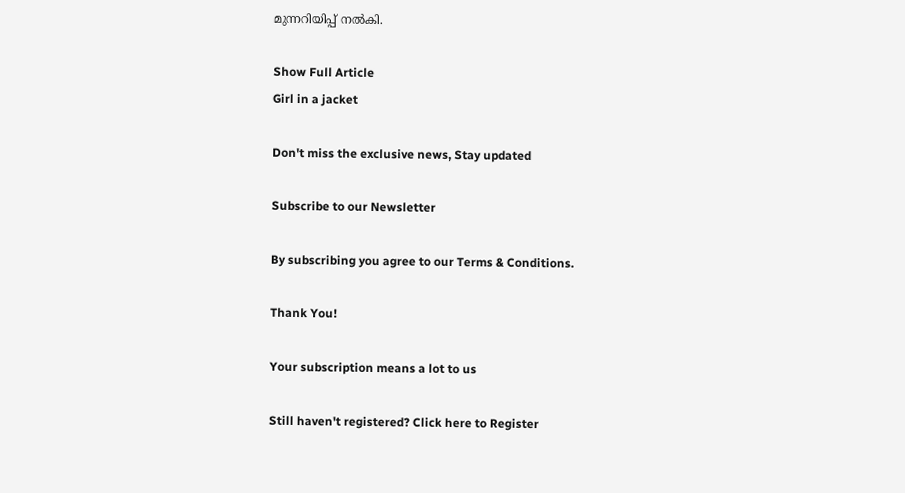മുന്നറിയിപ്പ് നൽകി.

Show Full Article
Girl in a jacket

Don't miss the exclusive news, Stay updated

Subscribe to our Newsletter

By subscribing you agree to our Terms & Conditions.

Thank You!

Your subscription means a lot to us

Still haven't registered? Click here to Register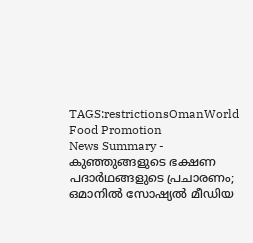TAGS:restrictionsOmanWorld Food Promotion
News Summary - കുഞ്ഞുങ്ങളുടെ ഭക്ഷണ പദാർഥങ്ങളുടെ പ്രചാരണം; ഒമാനിൽ സോഷ്യൽ മീഡിയ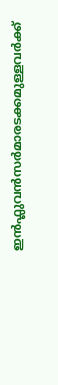ഇൻഫ്ലുവൻസർമാരടക്കമുള്ളവർക്ക്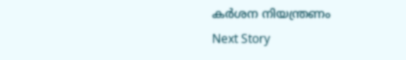കർശന നിയന്ത്രണം
Next Story